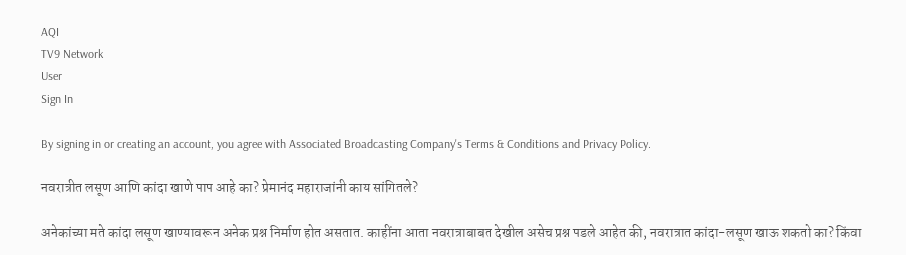AQI
TV9 Network
User
Sign In

By signing in or creating an account, you agree with Associated Broadcasting Company's Terms & Conditions and Privacy Policy.

नवरात्रीत लसूण आणि कांदा खाणे पाप आहे का? प्रेमानंद महाराजांनी काय सांगितले?

अनेकांच्या मते कांदा लसूण खाण्यावरून अनेक प्रश्न निर्माण होत असतात. काहींना आता नवरात्राबाबत देखील असेच प्रश्न पडले आहेत की, नवरात्रात कांदा-लसूण खाऊ शकतो का? किंवा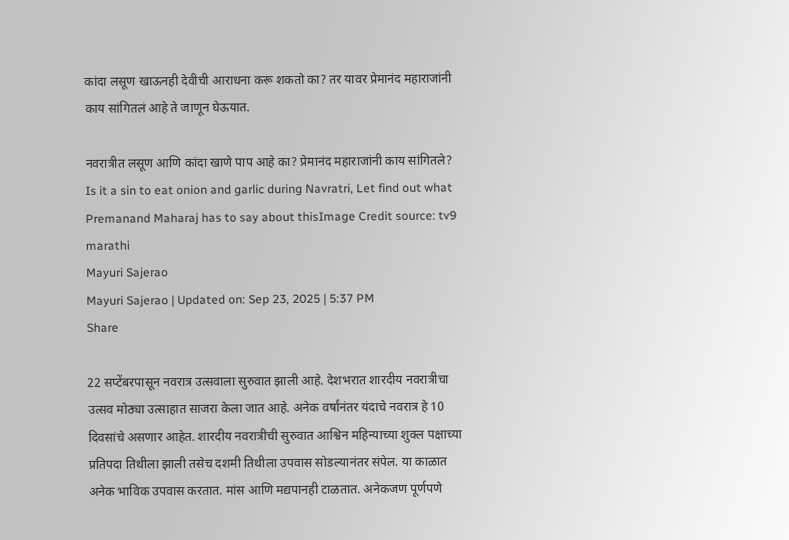कांदा लसूण खाऊनही देवीची आराधना करू शकतो का? तर यावर प्रेमानंद महाराजांनी काय सांगितलं आहे ते जाणून घेऊयात.

नवरात्रीत लसूण आणि कांदा खाणे पाप आहे का? प्रेमानंद महाराजांनी काय सांगितले?
Is it a sin to eat onion and garlic during Navratri, Let find out what Premanand Maharaj has to say about thisImage Credit source: tv9 marathi
Mayuri Sajerao
Mayuri Sajerao | Updated on: Sep 23, 2025 | 5:37 PM
Share

22 सप्टेंबरपासून नवरात्र उत्सवाला सुरुवात झाली आहे. देशभरात शारदीय नवरात्रीचा उत्सव मोठ्या उत्साहात साजरा केला जात आहे. अनेक वर्षांनंतर यंदाचे नवरात्र हे 10 दिवसांचे असणार आहेत. शारदीय नवरात्रीची सुरुवात आश्विन महिन्याच्या शुक्ल पक्षाच्या प्रतिपदा तिथीला झाली तसेच दशमी तिथीला उपवास सोडल्यानंतर संपेल. या काळात अनेक भाविक उपवास करतात. मांस आणि मद्यपानही टाळतात. अनेकजण पूर्णपणे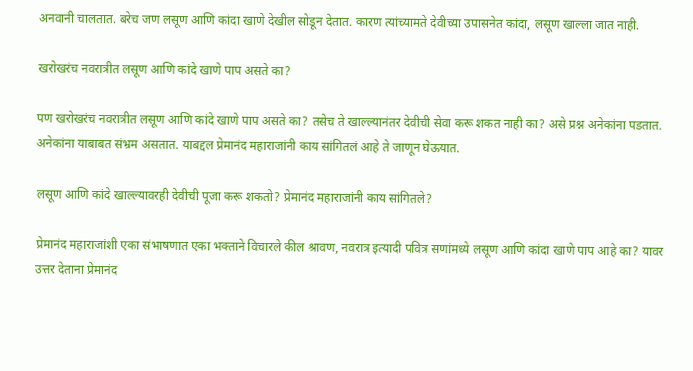अनवानी चालतात. बरेच जण लसूण आणि कांदा खाणे देखील सोडून देतात. कारण त्यांच्यामते देवीच्या उपासनेत कांदा, लसूण खाल्ला जात नाही.

खरोखरंच नवरात्रीत लसूण आणि कांदे खाणे पाप असते का?

पण खरोखरंच नवरात्रीत लसूण आणि कांदे खाणे पाप असते का? तसेच ते खाल्ल्यानंतर देवीची सेवा करू शकत नाही का? असे प्रश्न अनेकांना पडतात. अनेकांना याबाबत संभ्रम असतात. याबद्दल प्रेमानंद महाराजांनी काय सांगितलं आहे ते जाणून घेऊयात.

लसूण आणि कांदे खाल्ल्यावरही देवीची पूजा करू शकतो? प्रेमानंद महाराजांनी काय सांगितले?

प्रेमानंद महाराजांशी एका संभाषणात एका भक्ताने विचारले कील श्रावण, नवरात्र इत्यादी पवित्र सणांमध्ये लसूण आणि कांदा खाणे पाप आहे का? यावर उत्तर देताना प्रेमानंद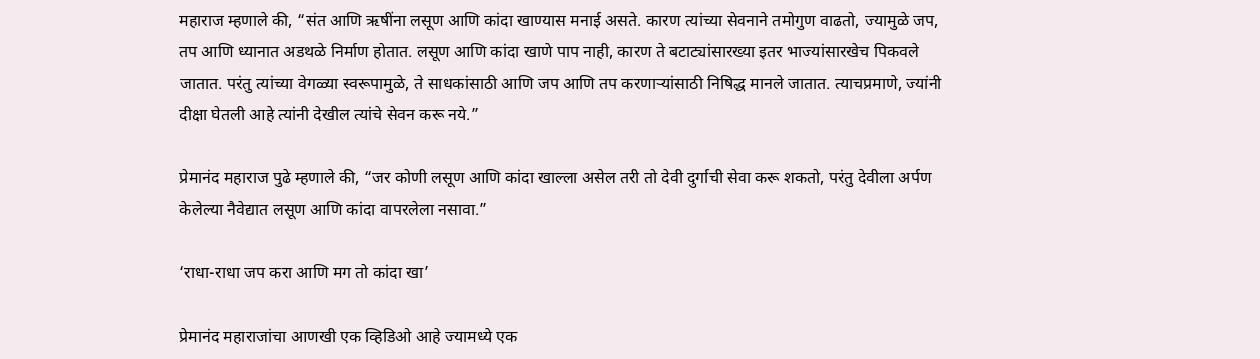महाराज म्हणाले की, “संत आणि ऋषींना लसूण आणि कांदा खाण्यास मनाई असते. कारण त्यांच्या सेवनाने तमोगुण वाढतो, ज्यामुळे जप, तप आणि ध्यानात अडथळे निर्माण होतात. लसूण आणि कांदा खाणे पाप नाही, कारण ते बटाट्यांसारख्या इतर भाज्यांसारखेच पिकवले जातात. परंतु त्यांच्या वेगळ्या स्वरूपामुळे, ते साधकांसाठी आणि जप आणि तप करणाऱ्यांसाठी निषिद्ध मानले जातात. त्याचप्रमाणे, ज्यांनी दीक्षा घेतली आहे त्यांनी देखील त्यांचे सेवन करू नये.”

प्रेमानंद महाराज पुढे म्हणाले की, “जर कोणी लसूण आणि कांदा खाल्ला असेल तरी तो देवी दुर्गाची सेवा करू शकतो, परंतु देवीला अर्पण केलेल्या नैवेद्यात लसूण आणि कांदा वापरलेला नसावा.”

‘राधा-राधा जप करा आणि मग तो कांदा खा’

प्रेमानंद महाराजांचा आणखी एक व्हिडिओ आहे ज्यामध्ये एक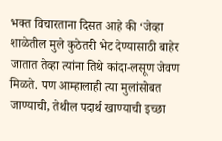भक्त विचारताना दिसत आहे की ‘जेव्हा शाळेतील मुले कुठेतरी भेट देण्यासाठी बाहेर जातात तेव्हा त्यांना तिथे कांदा-लसूण जेवण मिळते. पण आम्हालाही त्या मुलांसोबत जाण्याची, तेथील पदार्थ खाण्याची इच्छा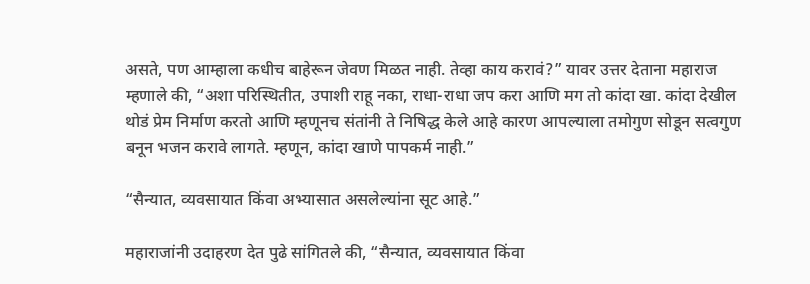असते, पण आम्हाला कधीच बाहेरून जेवण मिळत नाही. तेव्हा काय करावं?” यावर उत्तर देताना महाराज म्हणाले की, “अशा परिस्थितीत, उपाशी राहू नका, राधा-राधा जप करा आणि मग तो कांदा खा. कांदा देखील थोडं प्रेम निर्माण करतो आणि म्हणूनच संतांनी ते निषिद्ध केले आहे कारण आपल्याला तमोगुण सोडून सत्वगुण बनून भजन करावे लागते. म्हणून, कांदा खाणे पापकर्म नाही.”

“सैन्यात, व्यवसायात किंवा अभ्यासात असलेल्यांना सूट आहे.”

महाराजांनी उदाहरण देत पुढे सांगितले की, “सैन्यात, व्यवसायात किंवा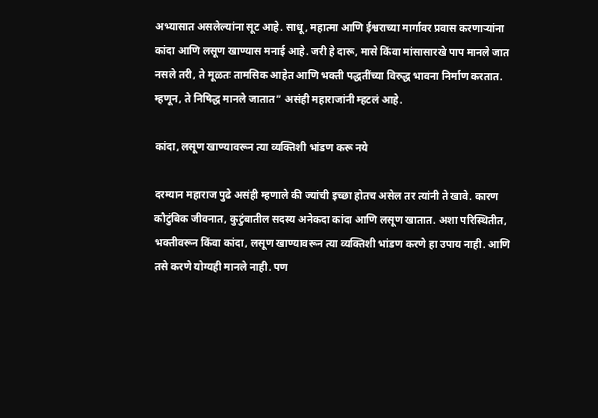अभ्यासात असलेल्यांना सूट आहे. साधू, महात्मा आणि ईश्वराच्या मार्गावर प्रवास करणाऱ्यांना कांदा आणि लसूण खाण्यास मनाई आहे. जरी हे दारू, मासे किंवा मांसासारखे पाप मानले जात नसले तरी, ते मूळतः तामसिक आहेत आणि भक्ती पद्धतींच्या विरुद्ध भावना निर्माण करतात. म्हणून, ते निषिद्ध मानले जातात” असंही महाराजांनी म्हटलं आहे.

कांदा, लसूण खाण्यावरून त्या व्यक्तिशी भांडण करू नये

दरम्यान महाराज पुढे असंही म्हणाले की ज्यांची इच्छा होतच असेल तर त्यांनी ते खावे. कारण कौटुंबिक जीवनात, कुटुंबातील सदस्य अनेकदा कांदा आणि लसूण खातात. अशा परिस्थितीत, भक्तीवरून किंवा कांदा, लसूण खाण्यावरून त्या व्यक्तिशी भांडण करणे हा उपाय नाही. आणि तसे करणे योग्यही मानले नाही. पण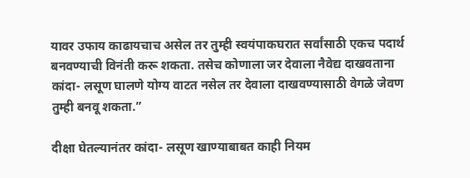यावर उफाय काढायचाच असेल तर तुम्ही स्वयंपाकघरात सर्वांसाठी एकच पदार्थ बनवण्याची विनंती करू शकता. तसेच कोणाला जर देवाला नैवेद्य दाखवताना कांदा- लसूण घालणे योग्य वाटत नसेल तर देवाला दाखवण्यासाठी वेगळे जेवण तुम्ही बनवू शकता.”

दीक्षा घेतल्यानंतर कांदा- लसूण खाण्याबाबत काही नियम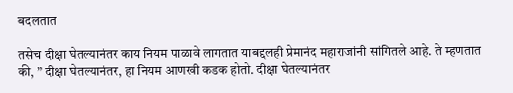बदलतात

तसेच दीक्षा घेतल्यानंतर काय नियम पाळावे लागतात याबद्दलही प्रेमानंद महाराजांनी सांगितले आहे. ते म्हणतात की, ” दीक्षा घेतल्यानंतर, हा नियम आणखी कडक होतो. दीक्षा घेतल्यानंतर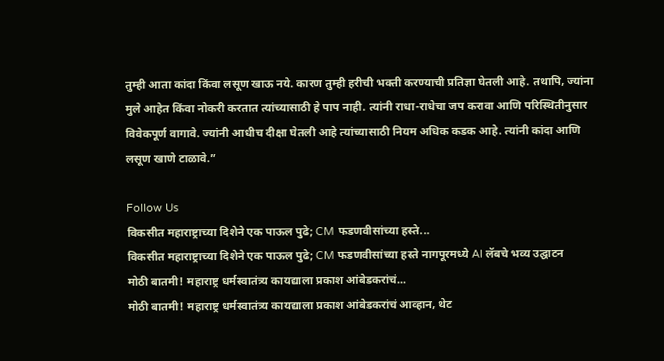तुम्ही आता कांदा किंवा लसूण खाऊ नये. कारण तुम्ही हरीची भक्ती करण्याची प्रतिज्ञा घेतली आहे. तथापि, ज्यांना मुले आहेत किंवा नोकरी करतात त्यांच्यासाठी हे पाप नाही. त्यांनी राधा-राधेचा जप करावा आणि परिस्थितीनुसार विवेकपूर्ण वागावे. ज्यांनी आधीच दीक्षा घेतली आहे त्यांच्यासाठी नियम अधिक कडक आहे. त्यांनी कांदा आणि लसूण खाणे टाळावे.”

Follow Us
विकसीत महाराष्ट्राच्या दिशेने एक पाऊल पुढे; CM फडणवीसांच्या हस्ते...
विकसीत महाराष्ट्राच्या दिशेने एक पाऊल पुढे; CM फडणवीसांच्या हस्ते नागपूरमध्ये AI लॅबचे भव्य उद्घाटन
मोठी बातमी! महाराष्ट्र धर्मस्वातंत्र्य कायद्याला प्रकाश आंबेडकरांचं...
मोठी बातमी! महाराष्ट्र धर्मस्वातंत्र्य कायद्याला प्रकाश आंबेडकरांचं आव्हान, थेट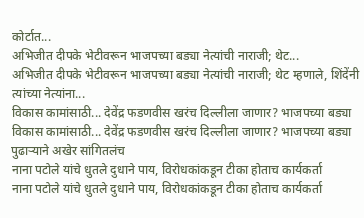कोर्टात...
अभिजीत दीपके भेटीवरून भाजपच्या बड्या नेत्यांची नाराजी; थेट...
अभिजीत दीपके भेटीवरून भाजपच्या बड्या नेत्यांची नाराजी; थेट म्हणाले, शिंदेंनी त्यांच्या नेत्यांना...
विकास कामांसाठी... देवेंद्र फडणवीस खरंच दिल्लीला जाणार? भाजपच्या बड्या
विकास कामांसाठी... देवेंद्र फडणवीस खरंच दिल्लीला जाणार? भाजपच्या बड्या पुढाऱ्याने अखेर सांगितलंच
नाना पटोले यांचे धुतले दुधाने पाय, विरोधकांकडून टीका होताच कार्यकर्ता
नाना पटोले यांचे धुतले दुधाने पाय, विरोधकांकडून टीका होताच कार्यकर्ता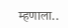म्हणाला..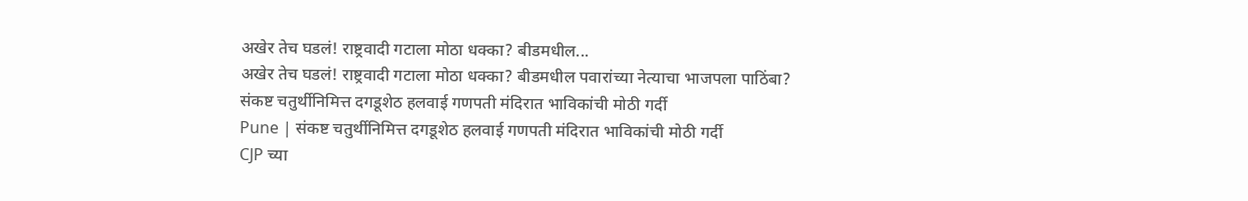अखेर तेच घडलं! राष्ट्रवादी गटाला मोठा धक्का? बीडमधील...
अखेर तेच घडलं! राष्ट्रवादी गटाला मोठा धक्का? बीडमधील पवारांच्या नेत्याचा भाजपला पाठिंबा?
संकष्ट चतुर्थीनिमित्त दगडूशेठ हलवाई गणपती मंदिरात भाविकांची मोठी गर्दी
Pune | संकष्ट चतुर्थीनिमित्त दगडूशेठ हलवाई गणपती मंदिरात भाविकांची मोठी गर्दी
CJP च्या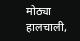मोठ्या हालचाली,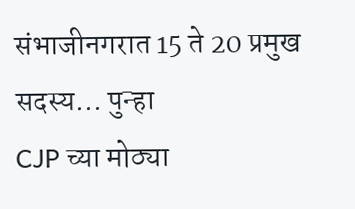संभाजीनगरात 15 ते 20 प्रमुख सदस्य... पुन्हा
CJP च्या मोठ्या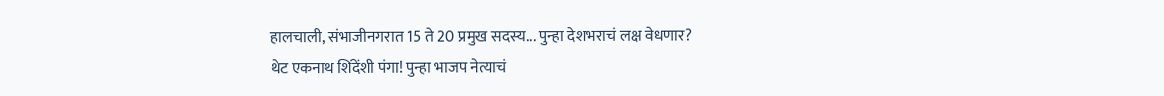हालचाली, संभाजीनगरात 15 ते 20 प्रमुख सदस्य... पुन्हा देशभराचं लक्ष वेधणार?
थेट एकनाथ शिंदेंशी पंगा! पुन्हा भाजप नेत्याचं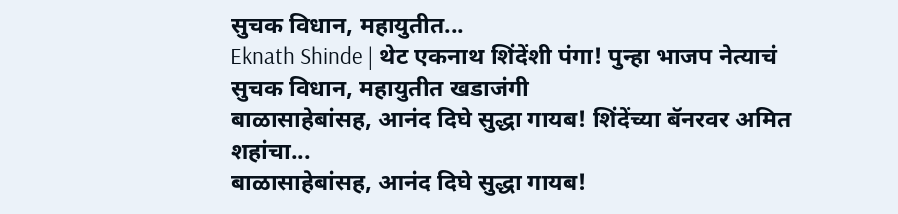सुचक विधान, महायुतीत...
Eknath Shinde | थेट एकनाथ शिंदेंशी पंगा! पुन्हा भाजप नेत्याचं सुचक विधान, महायुतीत खडाजंगी
बाळासाहेबांसह, आनंद दिघे सुद्धा गायब! शिंदेंच्या बॅनरवर अमित शहांचा...
बाळासाहेबांसह, आनंद दिघे सुद्धा गायब!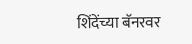शिंदेंच्या बॅनरवर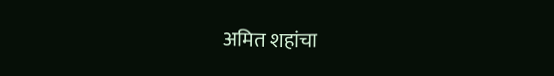अमित शहांचा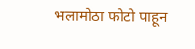भलामोठा फोटो पाहून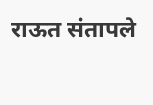राऊत संतापले